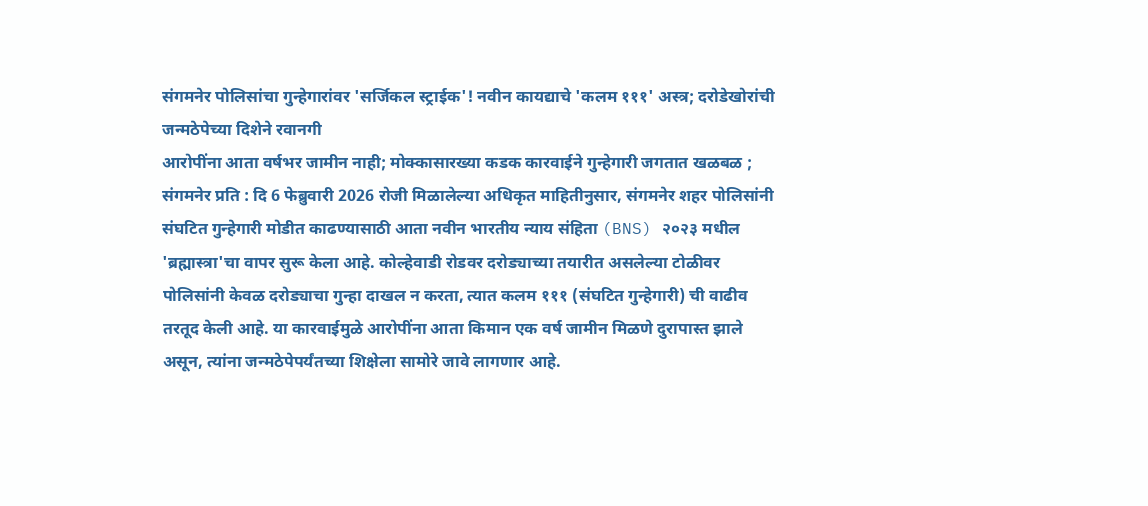संगमनेर पोलिसांचा गुन्हेगारांवर 'सर्जिकल स्ट्राईक'! नवीन कायद्याचे 'कलम १११' अस्त्र; दरोडेखोरांची जन्मठेपेच्या दिशेने रवानगी
आरोपींना आता वर्षभर जामीन नाही; मोक्कासारख्या कडक कारवाईने गुन्हेगारी जगतात खळबळ ;
संगमनेर प्रति : दि 6 फेब्रुवारी 2026 रोजी मिळालेल्या अधिकृत माहितीनुसार, संगमनेर शहर पोलिसांनी संघटित गुन्हेगारी मोडीत काढण्यासाठी आता नवीन भारतीय न्याय संहिता (BNS) २०२३ मधील 'ब्रह्मास्त्रा'चा वापर सुरू केला आहे. कोल्हेवाडी रोडवर दरोड्याच्या तयारीत असलेल्या टोळीवर पोलिसांनी केवळ दरोड्याचा गुन्हा दाखल न करता, त्यात कलम १११ (संघटित गुन्हेगारी) ची वाढीव तरतूद केली आहे. या कारवाईमुळे आरोपींना आता किमान एक वर्ष जामीन मिळणे दुरापास्त झाले असून, त्यांना जन्मठेपेपर्यंतच्या शिक्षेला सामोरे जावे लागणार आहे.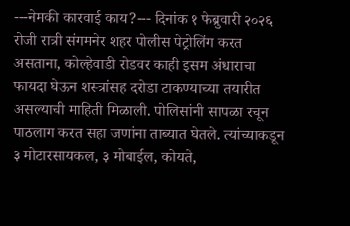---नेमकी कारवाई काय?--- दिनांक १ फेब्रुवारी २०२६ रोजी रात्री संगमनेर शहर पोलीस पेट्रोलिंग करत असताना, कोल्हेवाडी रोडवर काही इसम अंधाराचा फायदा घेऊन शस्त्रांसह दरोडा टाकण्याच्या तयारीत असल्याची माहिती मिळाली. पोलिसांनी सापळा रचून पाठलाग करत सहा जणांना ताब्यात घेतले. त्यांच्याकडून ३ मोटारसायकल, ३ मोबाईल, कोयते,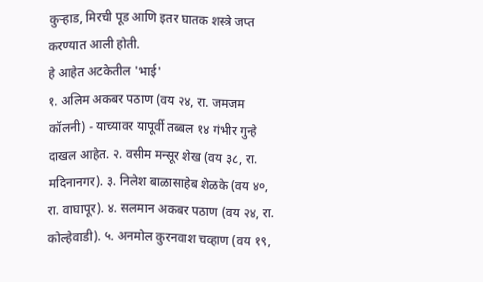कुऱ्हाड, मिरची पूड आणि इतर घातक शस्त्रे जप्त करण्यात आली होती.
हे आहेत अटकेतील 'भाई'
१. अलिम अकबर पठाण (वय २४, रा. जमजम कॉलनी) - याच्यावर यापूर्वी तब्बल १४ गंभीर गुन्हे दाखल आहेत. २. वसीम मन्सूर शेख (वय ३८, रा. मदिनानगर). ३. निलेश बाळासाहेब शेळके (वय ४०, रा. वाघापूर). ४. सलमान अकबर पठाण (वय २४, रा. कोल्हेवाडी). ५. अनमोल कुरनवाश चव्हाण (वय १९,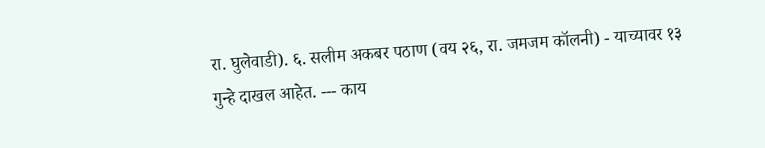रा. घुलेवाडी). ६. सलीम अकबर पठाण (वय २६, रा. जमजम कॉलनी) - याच्यावर १३ गुन्हे दाखल आहेत. --- काय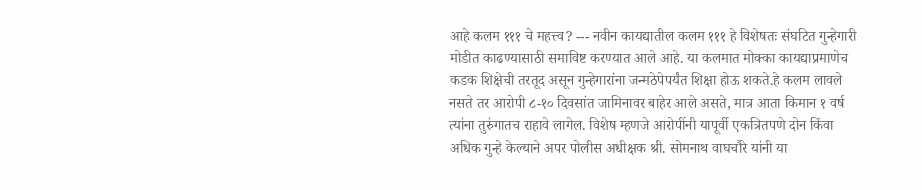आहे कलम १११ चे महत्त्व? --- नवीन कायद्यातील कलम १११ हे विशेषतः संघटित गुन्हेगारी मोडीत काढण्यासाठी समाविष्ट करण्यात आले आहे. या कलमात मोक्का कायद्याप्रमाणेच कडक शिक्षेची तरतूद असून गुन्हेगारांना जन्मठेपेपर्यंत शिक्षा होऊ शकते.हे कलम लावले नसते तर आरोपी ८-१० दिवसांत जामिनावर बाहेर आले असते, मात्र आता किमान १ वर्ष त्यांना तुरुंगातच राहावे लागेल. विशेष म्हणजे आरोपींनी यापूर्वी एकत्रितपणे दोन किंवा अधिक गुन्हे केल्याने अपर पोलीस अधीक्षक श्री. सोमनाथ वाघचौरे यांनी या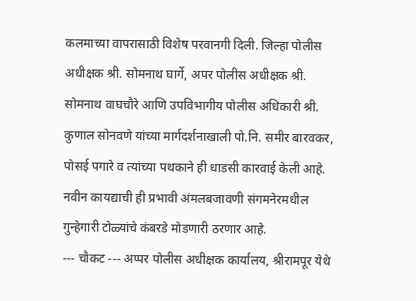कलमाच्या वापरासाठी विशेष परवानगी दिली. जिल्हा पोलीस अधीक्षक श्री. सोमनाथ घार्गे, अपर पोलीस अधीक्षक श्री. सोमनाथ वाघचौरे आणि उपविभागीय पोलीस अधिकारी श्री. कुणाल सोनवणे यांच्या मार्गदर्शनाखाली पो.नि. समीर बारवकर, पोसई पगारे व त्यांच्या पथकाने ही धाडसी कारवाई केली आहे. नवीन कायद्याची ही प्रभावी अंमलबजावणी संगमनेरमधील गुन्हेगारी टोळ्यांचे कंबरडे मोडणारी ठरणार आहे.
--- चौकट --- अप्पर पोलीस अधीक्षक कार्यालय, श्रीरामपूर येथे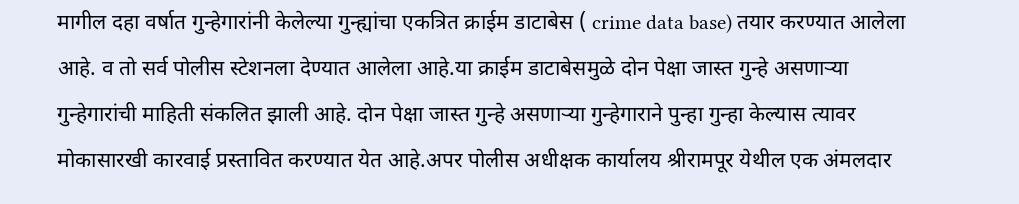मागील दहा वर्षात गुन्हेगारांनी केलेल्या गुन्ह्यांचा एकत्रित क्राईम डाटाबेस ( crime data base) तयार करण्यात आलेला आहे. व तो सर्व पोलीस स्टेशनला देण्यात आलेला आहे.या क्राईम डाटाबेसमुळे दोन पेक्षा जास्त गुन्हे असणाऱ्या गुन्हेगारांची माहिती संकलित झाली आहे. दोन पेक्षा जास्त गुन्हे असणाऱ्या गुन्हेगाराने पुन्हा गुन्हा केल्यास त्यावर मोकासारखी कारवाई प्रस्तावित करण्यात येत आहे.अपर पोलीस अधीक्षक कार्यालय श्रीरामपूर येथील एक अंमलदार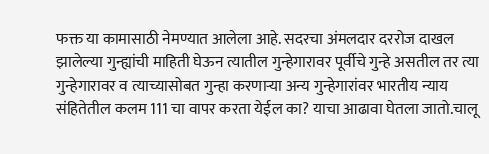फक्त या कामासाठी नेमण्यात आलेला आहे. सदरचा अंमलदार दररोज दाखल झालेल्या गुन्ह्यांची माहिती घेऊन त्यातील गुन्हेगारावर पूर्वीचे गुन्हे असतील तर त्या गुन्हेगारावर व त्याच्यासोबत गुन्हा करणाऱ्या अन्य गुन्हेगारांवर भारतीय न्याय संहितेतील कलम 111 चा वापर करता येईल का? याचा आढावा घेतला जातो.चालू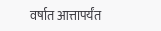वर्षात आत्तापर्यंत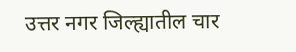उत्तर नगर जिल्ह्यातील चार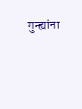गुन्ह्यांना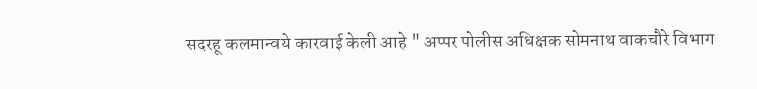सदरहू कलमान्वये कारवाई केली आहे " अप्पर पोलीस अधिक्षक सोमनाथ वाकचौरे विभाग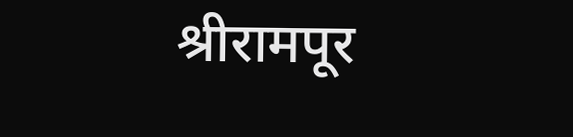श्रीरामपूर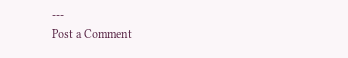---
Post a Comment